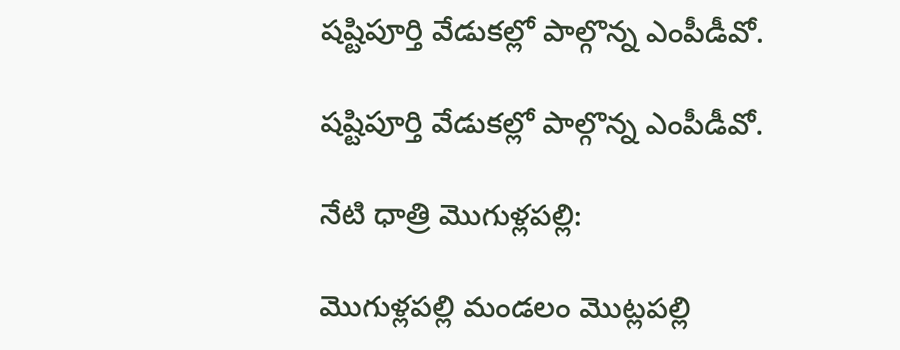షష్టిపూర్తి వేడుకల్లో పాల్గొన్న ఎంపీడీవో.

షష్టిపూర్తి వేడుకల్లో పాల్గొన్న ఎంపీడీవో.

నేటి ధాత్రి మొగుళ్లపల్లి:

మొగుళ్లపల్లి మండలం మొట్లపల్లి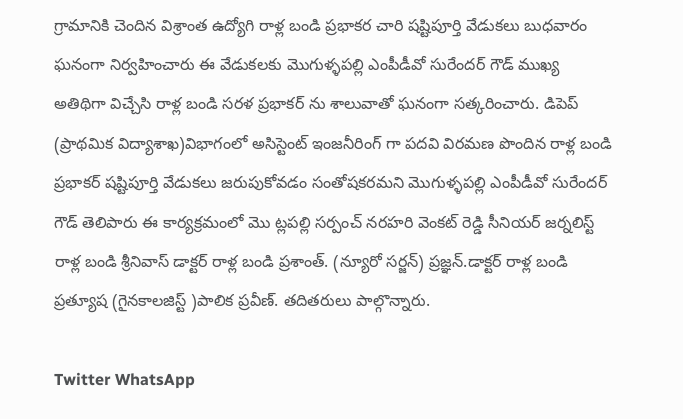గ్రామానికి చెందిన విశ్రాంత ఉద్యోగి రాళ్ల బండి ప్రభాకర చారి షష్టిపూర్తి వేడుకలు బుధవారం ఘనంగా నిర్వహించారు ఈ వేడుకలకు మొగుళ్ళపల్లి ఎంపీడీవో సురేందర్ గౌడ్ ముఖ్య అతిథిగా విచ్చేసి రాళ్ల బండి సరళ ప్రభాకర్ ను శాలువాతో ఘనంగా సత్కరించారు. డిపెప్ (ప్రాథమిక విద్యాశాఖ)విభాగంలో అసిస్టెంట్ ఇంజనీరింగ్ గా పదవి విరమణ పొందిన రాళ్ల బండి ప్రభాకర్ షష్టిపూర్తి వేడుకలు జరుపుకోవడం సంతోషకరమని మొగుళ్ళపల్లి ఎంపీడీవో సురేందర్ గౌడ్ తెలిపారు ఈ కార్యక్రమంలో మొ ట్లపల్లి సర్పంచ్ నరహరి వెంకట్ రెడ్డి సీనియర్ జర్నలిస్ట్ రాళ్ల బండి శ్రీనివాస్ డాక్టర్ రాళ్ల బండి ప్రశాంత్. (న్యూరో సర్జన్) ప్రజ్ఞన్.డాక్టర్ రాళ్ల బండి ప్రత్యూష (గైనకాలజిస్ట్ )పాలిక ప్రవీణ్. తదితరులు పాల్గొన్నారు.

Twitter WhatsApp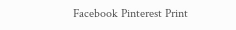Facebook Pinterest Print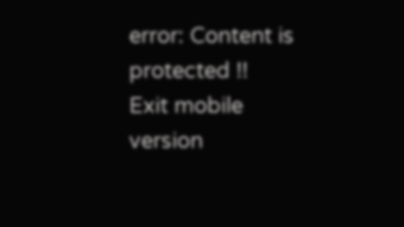error: Content is protected !!
Exit mobile version